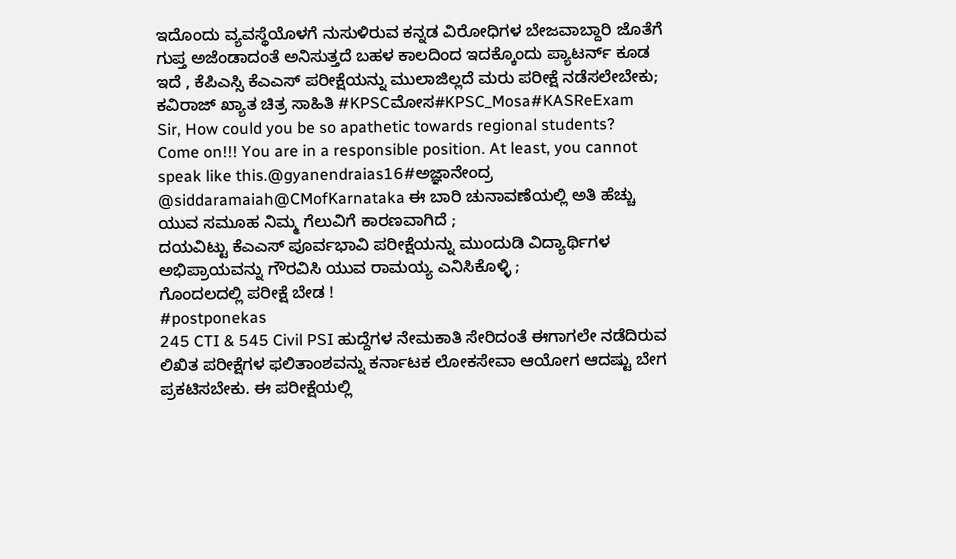ಇದೊಂದು ವ್ಯವಸ್ಥೆಯೊಳಗೆ ನುಸುಳಿರುವ ಕನ್ನಡ ವಿರೋಧಿಗಳ ಬೇಜವಾಬ್ದಾರಿ ಜೊತೆಗೆ ಗುಪ್ತ ಅಜೆಂಡಾದಂತೆ ಅನಿಸುತ್ತದೆ ಬಹಳ ಕಾಲದಿಂದ ಇದಕ್ಕೊಂದು ಪ್ಯಾಟರ್ನ್ ಕೂಡ ಇದೆ , ಕೆಪಿಎಸ್ಸಿ ಕೆಎಎಸ್ ಪರೀಕ್ಷೆಯನ್ನು ಮುಲಾಜಿಲ್ಲದೆ ಮರು ಪರೀಕ್ಷೆ ನಡೆಸಲೇಬೇಕು;
ಕವಿರಾಜ್ ಖ್ಯಾತ ಚಿತ್ರ ಸಾಹಿತಿ #KPSCಮೋಸ#KPSC_Mosa#KASReExam
Sir, How could you be so apathetic towards regional students?
Come on!!! You are in a responsible position. At least, you cannot speak like this.@gyanendraias16#ಅಜ್ಞಾನೇಂದ್ರ
@siddaramaiah@CMofKarnataka ಈ ಬಾರಿ ಚುನಾವಣೆಯಲ್ಲಿ ಅತಿ ಹೆಚ್ಚು ಯುವ ಸಮೂಹ ನಿಮ್ಮ ಗೆಲುವಿಗೆ ಕಾರಣವಾಗಿದೆ ;
ದಯವಿಟ್ಟು ಕೆಎಎಸ್ ಪೂರ್ವಭಾವಿ ಪರೀಕ್ಷೆಯನ್ನು ಮುಂದುಡಿ ವಿದ್ಯಾರ್ಥಿಗಳ ಅಭಿಪ್ರಾಯವನ್ನು ಗೌರವಿಸಿ ಯುವ ರಾಮಯ್ಯ ಎನಿಸಿಕೊಳ್ಳಿ ;
ಗೊಂದಲದಲ್ಲಿ ಪರೀಕ್ಷೆ ಬೇಡ !
#postponekas
245 CTI & 545 Civil PSI ಹುದ್ದೆಗಳ ನೇಮಕಾತಿ ಸೇರಿದಂತೆ ಈಗಾಗಲೇ ನಡೆದಿರುವ ಲಿಖಿತ ಪರೀಕ್ಷೆಗಳ ಫಲಿತಾಂಶವನ್ನು ಕರ್ನಾಟಕ ಲೋಕಸೇವಾ ಆಯೋಗ ಆದಷ್ಟು ಬೇಗ ಪ್ರಕಟಿಸಬೇಕು. ಈ ಪರೀಕ್ಷೆಯಲ್ಲಿ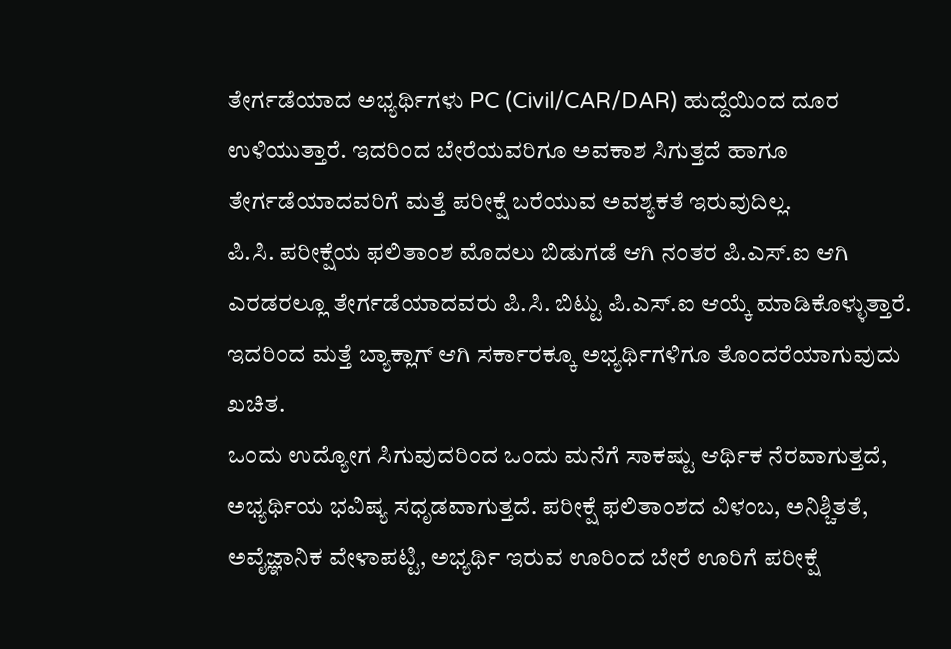ತೇರ್ಗಡೆಯಾದ ಅಭ್ಯರ್ಥಿಗಳು PC (Civil/CAR/DAR) ಹುದ್ದೆಯಿಂದ ದೂರ ಉಳಿಯುತ್ತಾರೆ. ಇದರಿಂದ ಬೇರೆಯವರಿಗೂ ಅವಕಾಶ ಸಿಗುತ್ತದೆ ಹಾಗೂ ತೇರ್ಗಡೆಯಾದವರಿಗೆ ಮತ್ತೆ ಪರೀಕ್ಷೆ ಬರೆಯುವ ಅವಶ್ಯಕತೆ ಇರುವುದಿಲ್ಲ.
ಪಿ.ಸಿ. ಪರೀಕ್ಷೆಯ ಫಲಿತಾಂಶ ಮೊದಲು ಬಿಡುಗಡೆ ಆಗಿ ನಂತರ ಪಿ.ಎಸ್.ಐ ಆಗಿ ಎರಡರಲ್ಲೂ ತೇರ್ಗಡೆಯಾದವರು ಪಿ.ಸಿ. ಬಿಟ್ಟು ಪಿ.ಎಸ್.ಐ ಆಯ್ಕೆ ಮಾಡಿಕೊಳ್ಳುತ್ತಾರೆ. ಇದರಿಂದ ಮತ್ತೆ ಬ್ಯಾಕ್ಲಾಗ್ ಆಗಿ ಸರ್ಕಾರಕ್ಕೂ ಅಭ್ಯರ್ಥಿಗಳಿಗೂ ತೊಂದರೆಯಾಗುವುದು ಖಚಿತ.
ಒಂದು ಉದ್ಯೋಗ ಸಿಗುವುದರಿಂದ ಒಂದು ಮನೆಗೆ ಸಾಕಷ್ಟು ಆರ್ಥಿಕ ನೆರವಾಗುತ್ತದೆ, ಅಭ್ಯರ್ಥಿಯ ಭವಿಷ್ಯ ಸಧೃಡವಾಗುತ್ತದೆ. ಪರೀಕ್ಷೆ ಫಲಿತಾಂಶದ ವಿಳಂಬ, ಅನಿಶ್ಚಿತತೆ, ಅವೈಜ್ಞಾನಿಕ ವೇಳಾಪಟ್ಟಿ, ಅಭ್ಯರ್ಥಿ ಇರುವ ಊರಿಂದ ಬೇರೆ ಊರಿಗೆ ಪರೀಕ್ಷೆ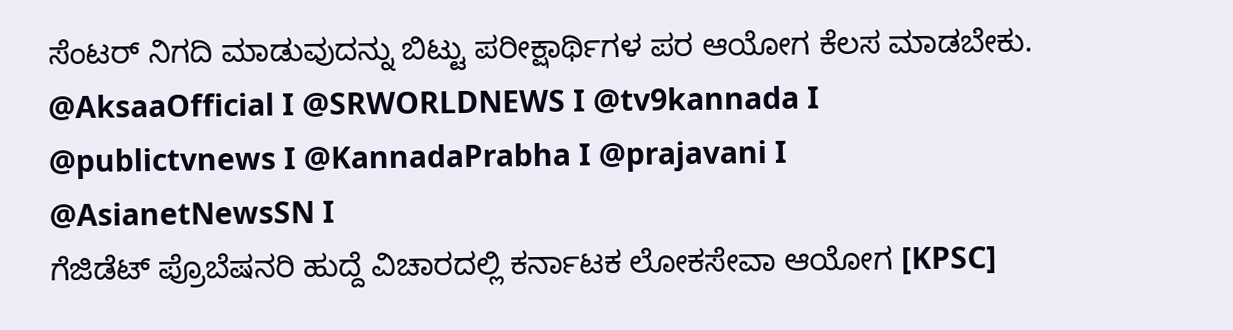ಸೆಂಟರ್ ನಿಗದಿ ಮಾಡುವುದನ್ನು ಬಿಟ್ಟು ಪರೀಕ್ಷಾರ್ಥಿಗಳ ಪರ ಆಯೋಗ ಕೆಲಸ ಮಾಡಬೇಕು.
@AksaaOfficial I @SRWORLDNEWS I @tv9kannada I
@publictvnews I @KannadaPrabha I @prajavani I
@AsianetNewsSN I
ಗೆಜಿಡೆಟ್ ಪ್ರೊಬೆಷನರಿ ಹುದ್ದೆ ವಿಚಾರದಲ್ಲಿ ಕರ್ನಾಟಕ ಲೋಕಸೇವಾ ಆಯೋಗ [KPSC]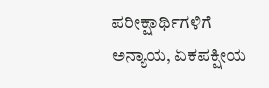ಪರೀಕ್ಷಾರ್ಥಿಗಳಿಗೆ ಅನ್ಯಾಯ, ಏಕಪಕ್ಷೀಯ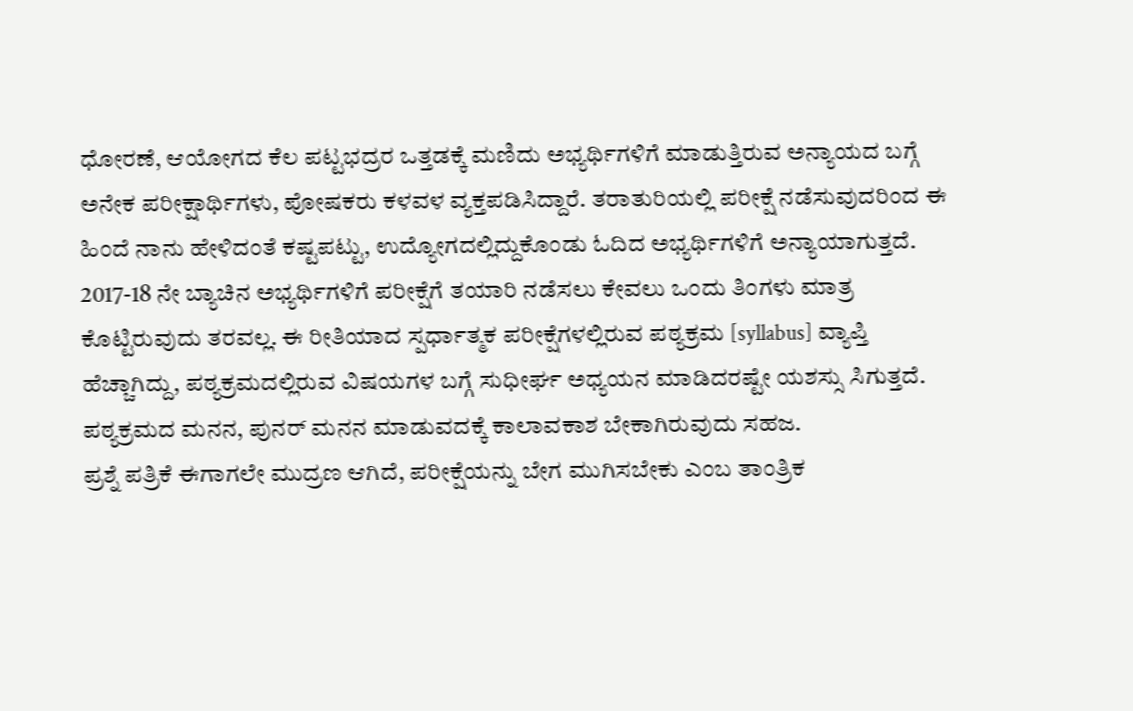ಧೋರಣೆ, ಆಯೋಗದ ಕೆಲ ಪಟ್ಟಭದ್ರರ ಒತ್ತಡಕ್ಕೆ ಮಣಿದು ಅಭ್ಯರ್ಥಿಗಳಿಗೆ ಮಾಡುತ್ತಿರುವ ಅನ್ಯಾಯದ ಬಗ್ಗೆ ಅನೇಕ ಪರೀಕ್ಷಾರ್ಥಿಗಳು, ಪೋಷಕರು ಕಳವಳ ವ್ಯಕ್ತಪಡಿಸಿದ್ದಾರೆ. ತರಾತುರಿಯಲ್ಲಿ ಪರೀಕ್ಷೆ ನಡೆಸುವುದರಿಂದ ಈ ಹಿಂದೆ ನಾನು ಹೇಳಿದಂತೆ ಕಷ್ಟಪಟ್ಟು, ಉದ್ಯೋಗದಲ್ಲಿದ್ದುಕೊಂಡು ಓದಿದ ಅಭ್ಯರ್ಥಿಗಳಿಗೆ ಅನ್ಯಾಯಾಗುತ್ತದೆ.
2017-18 ನೇ ಬ್ಯಾಚಿನ ಅಭ್ಯರ್ಥಿಗಳಿಗೆ ಪರೀಕ್ಷೆಗೆ ತಯಾರಿ ನಡೆಸಲು ಕೇವಲು ಒಂದು ತಿಂಗಳು ಮಾತ್ರ ಕೊಟ್ಟಿರುವುದು ತರವಲ್ಲ. ಈ ರೀತಿಯಾದ ಸ್ಪರ್ಧಾತ್ಮಕ ಪರೀಕ್ಷೆಗಳಲ್ಲಿರುವ ಪಠ್ಯಕ್ರಮ [syllabus] ವ್ಯಾಪ್ತಿ ಹೆಚ್ಚಾಗಿದ್ದು, ಪಠ್ಯಕ್ರಮದಲ್ಲಿರುವ ವಿಷಯಗಳ ಬಗ್ಗೆ ಸುಧೀರ್ಘ ಅಧ್ಯಯನ ಮಾಡಿದರಷ್ಟೇ ಯಶಸ್ಸು ಸಿಗುತ್ತದೆ. ಪಠ್ಯಕ್ರಮದ ಮನನ, ಪುನರ್ ಮನನ ಮಾಡುವದಕ್ಕೆ ಕಾಲಾವಕಾಶ ಬೇಕಾಗಿರುವುದು ಸಹಜ.
ಪ್ರಶ್ನೆ ಪತ್ರಿಕೆ ಈಗಾಗಲೇ ಮುದ್ರಣ ಆಗಿದೆ, ಪರೀಕ್ಷೆಯನ್ನು ಬೇಗ ಮುಗಿಸಬೇಕು ಎಂಬ ತಾಂತ್ರಿಕ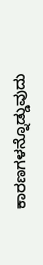ಕಾರಣಗಳನ್ನೊಡ್ಡುವುದು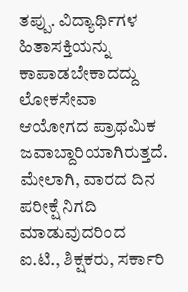ತಪ್ಪು. ವಿದ್ಯಾರ್ಥಿಗಳ ಹಿತಾಸಕ್ತಿಯನ್ನು ಕಾಪಾಡಬೇಕಾದದ್ದು ಲೋಕಸೇವಾ ಆಯೋಗದ ಪ್ರಾಥಮಿಕ ಜವಾಬ್ದಾರಿಯಾಗಿರುತ್ತದೆ. ಮೇಲಾಗಿ, ವಾರದ ದಿನ ಪರೀಕ್ಷೆ ನಿಗದಿ ಮಾಡುವುದರಿಂದ ಐ.ಟಿ., ಶಿಕ್ಷಕರು, ಸರ್ಕಾರಿ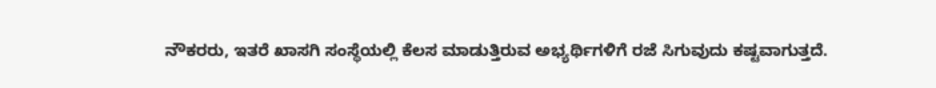ನೌಕರರು, ಇತರೆ ಖಾಸಗಿ ಸಂಸ್ಥೆಯಲ್ಲಿ ಕೆಲಸ ಮಾಡುತ್ತಿರುವ ಅಭ್ಯರ್ಥಿಗಳಿಗೆ ರಜೆ ಸಿಗುವುದು ಕಷ್ಟವಾಗುತ್ತದೆ.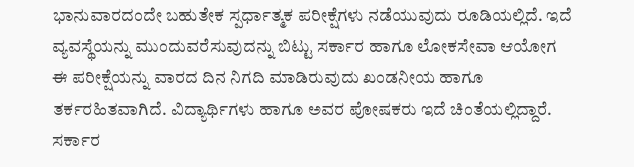ಭಾನುವಾರದಂದೇ ಬಹುತೇಕ ಸ್ಪರ್ಧಾತ್ಮಕ ಪರೀಕ್ಷೆಗಳು ನಡೆಯುವುದು ರೂಡಿಯಲ್ಲಿದೆ. ಇದೆ ವ್ಯವಸ್ಥೆಯನ್ನು ಮುಂದುವರೆಸುವುದನ್ನು ಬಿಟ್ಟು ಸರ್ಕಾರ ಹಾಗೂ ಲೋಕಸೇವಾ ಆಯೋಗ ಈ ಪರೀಕ್ಷೆಯನ್ನು ವಾರದ ದಿನ ನಿಗದಿ ಮಾಡಿರುವುದು ಖಂಡನೀಯ ಹಾಗೂ ತರ್ಕರಹಿತವಾಗಿದೆ. ವಿದ್ಯಾರ್ಥಿಗಳು ಹಾಗೂ ಅವರ ಪೋಷಕರು ಇದೆ ಚಿಂತೆಯಲ್ಲಿದ್ದಾರೆ. ಸರ್ಕಾರ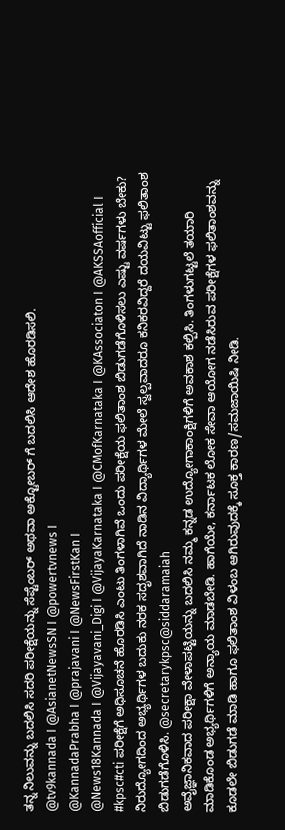ತನ್ನ ನಿಲುವನ್ನು ಬದಲಿಸಿ ಸದರಿ ಪರೀಕ್ಷೆಯನ್ನು ಸೆಪ್ಟೆಂಬರ್ ಅಥವಾ ಅಕ್ಟೋಬರ್ ಗೆ ಬದಲಿಸಿ ಆದೇಶ ಹೊರಡಿಸಲಿ.
@tv9kannada I @AsianetNewsSN I @powertvnews I
@KannadaPrabha I @prajavani I @NewsFirstKan I
@News18Kannada I @Vijayavani_Digi I @VijayaKarnataka I @CMofKarnataka I @KAssociaton I @AKSSAofficial I
#kpsc#cti ಪರೀಕ್ಷೆಗೆ ಅಧಿಸೂಚನೆ ಹೊರಡಿಸಿ ಎಂಟು ತಿಂಗಳಾಗಿವೆ ಒಂದು ಪರೀಕ್ಷೆಯ ಫಲಿತಾಂಶ ಬಿಡುಗಡೆಗೊಳಿಸಲು ಎಷ್ಟು ವರ್ಷಗಳು ಬೇಕು?
ನಿರುದ್ಯೋಗದಿಂದ ಅಭ್ಯರ್ಥಿಗಳ ಬದುಕು ನರಕ ಸದೃಶವಾಗಿದೆ ನಾಡಿನ ವಿದ್ಯಾರ್ಥಿಗಳ ಮೇಲೆ ಸ್ವಲ್ಪವಾದರೂ ಕನಿಕರವಿದ್ದರೆ ದಯವಿಟ್ಟು ಫಲಿತಾಂಶ ಬಿಡುಗಡೆಗೊಳಿಸಿ. @secretarykpsc@siddaramaiah
ಅವೈಜ್ಞಾನಿಕವಾದ ಪರೀಕ್ಷಾ ವೇಳಾಪಟ್ಟಿಯನ್ನು ಬದಲಿಸಿ ನಮ್ಮ ಕನ್ನಡ ಉದ್ಯೋಗಾಕಾಂಕ್ಷಿಗಳಿಗೆ ಅವಕಾಶ ಕಲ್ಪಿಸಿ. ತಿಂಗಳುಗಟ್ಟಲೆ ತಯಾರಿ ಮಾಡಿಕೊಂಡ ಅಭ್ಯರ್ಥಿಗಳಿಗೆ ಅನ್ಯಾಯ ಮಾಡಬೇಡಿ. ಹಾಗೆಯೇ, ಕರ್ನಾಟಕ ಲೋಕ ಸೇವಾ ಆಯೋಗ ನಡೆಸಿರುವ ಪರೀಕ್ಷೆಗಳ ಫಲಿತಾಂಶವನ್ನು ಕೂಡಲೇ ಬಿಡುಗಡೆ ಮಾಡಿ ಹಾಗೂ ಫಲಿತಾಂಶ ವಿಳಂಬ ಆಗಿರುವುದಕ್ಕೆ ಸೂಕ್ತ ಕಾರಣ/ಸಮಜಾಯಿಷಿ ನೀಡಿ.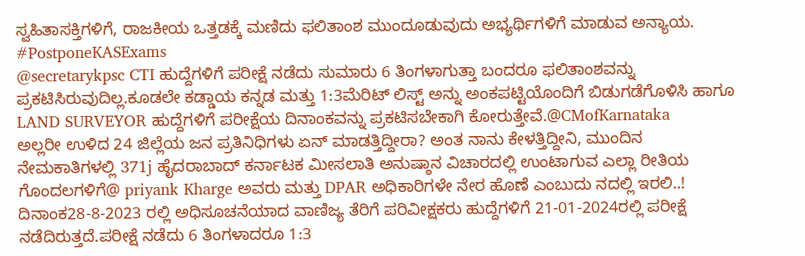ಸ್ವಹಿತಾಸಕ್ತಿಗಳಿಗೆ, ರಾಜಕೀಯ ಒತ್ತಡಕ್ಕೆ ಮಣಿದು ಫಲಿತಾಂಶ ಮುಂದೂಡುವುದು ಅಭ್ಯರ್ಥಿಗಳಿಗೆ ಮಾಡುವ ಅನ್ಯಾಯ.
#PostponeKASExams
@secretarykpsc CTI ಹುದ್ದೆಗಳಿಗೆ ಪರೀಕ್ಷೆ ನಡೆದು ಸುಮಾರು 6 ತಿಂಗಳಾಗುತ್ತಾ ಬಂದರೂ ಫಲಿತಾಂಶವನ್ನು ಪ್ರಕಟಿಸಿರುವುದಿಲ್ಲ.ಕೂಡಲೇ ಕಡ್ಡಾಯ ಕನ್ನಡ ಮತ್ತು 1:3ಮೆರಿಟ್ ಲಿಸ್ಟ್ ಅನ್ನು ಅಂಕಪಟ್ಟಿಯೊಂದಿಗೆ ಬಿಡುಗಡೆಗೊಳಿಸಿ ಹಾಗೂ LAND SURVEYOR ಹುದ್ದೆಗಳಿಗೆ ಪರೀಕ್ಷೆಯ ದಿನಾಂಕವನ್ನು ಪ್ರಕಟಿಸಬೇಕಾಗಿ ಕೋರುತ್ತೇವೆ.@CMofKarnataka
ಅಲ್ಲರೀ ಉಳಿದ 24 ಜಿಲ್ಲೆಯ ಜನ ಪ್ರತಿನಿಧಿಗಳು ಏನ್ ಮಾಡತ್ತಿದ್ದೀರಾ? ಅಂತ ನಾನು ಕೇಳತ್ತಿದ್ದೀನಿ, ಮುಂದಿನ ನೇಮಕಾತಿಗಳಲ್ಲಿ 371j ಹೈದರಾಬಾದ್ ಕರ್ನಾಟಕ ಮೀಸಲಾತಿ ಅನುಷ್ಠಾನ ವಿಚಾರದಲ್ಲಿ ಉಂಟಾಗುವ ಎಲ್ಲಾ ರೀತಿಯ ಗೊಂದಲಗಳಿಗೆ@ priyank Kharge ಅವರು ಮತ್ತು DPAR ಅಧಿಕಾರಿಗಳೇ ನೇರ ಹೊಣೆ ಎಂಬುದು ನದಲ್ಲಿ ಇರಲಿ..!
ದಿನಾಂಕ28-8-2023 ರಲ್ಲಿ ಅಧಿಸೂಚನೆಯಾದ ವಾಣಿಜ್ಯ ತೆರಿಗೆ ಪರಿವೀಕ್ಷಕರು ಹುದ್ದೆಗಳಿಗೆ 21-01-2024ರಲ್ಲಿ ಪರೀಕ್ಷೆ ನಡೆದಿರುತ್ತದೆ.ಪರೀಕ್ಷೆ ನಡೆದು 6 ತಿಂಗಳಾದರೂ 1:3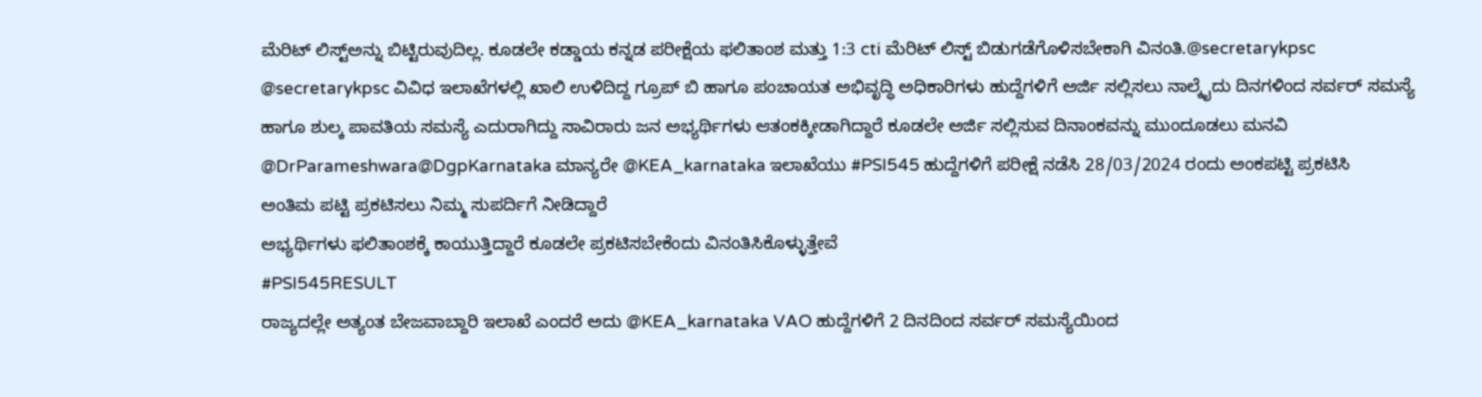ಮೆರಿಟ್ ಲಿಸ್ಟ್ಅನ್ನು ಬಿಟ್ಟಿರುವುದಿಲ್ಲ. ಕೂಡಲೇ ಕಡ್ಡಾಯ ಕನ್ನಡ ಪರೀಕ್ಷೆಯ ಫಲಿತಾಂಶ ಮತ್ತು 1:3 cti ಮೆರಿಟ್ ಲಿಸ್ಟ್ ಬಿಡುಗಡೆಗೊಳಿಸಬೇಕಾಗಿ ವಿನಂತಿ.@secretarykpsc
@secretarykpsc ವಿವಿಧ ಇಲಾಖೆಗಳಲ್ಲಿ ಖಾಲಿ ಉಳಿದಿದ್ದ ಗ್ರೂಪ್ ಬಿ ಹಾಗೂ ಪಂಚಾಯತ ಅಭಿವೃದ್ಧಿ ಅಧಿಕಾರಿಗಳು ಹುದ್ದೆಗಳಿಗೆ ಅರ್ಜಿ ಸಲ್ಲಿಸಲು ನಾಲ್ಕೈದು ದಿನಗಳಿಂದ ಸರ್ವರ್ ಸಮಸ್ಯೆ ಹಾಗೂ ಶುಲ್ಕ ಪಾವತಿಯ ಸಮಸ್ಯೆ ಎದುರಾಗಿದ್ದು ಸಾವಿರಾರು ಜನ ಅಭ್ಯರ್ಥಿಗಳು ಆತಂಕಕ್ಕೀಡಾಗಿದ್ದಾರೆ ಕೂಡಲೇ ಅರ್ಜಿ ಸಲ್ಲಿಸುವ ದಿನಾಂಕವನ್ನು ಮುಂದೂಡಲು ಮನವಿ
@DrParameshwara@DgpKarnataka ಮಾನ್ಯರೇ @KEA_karnataka ಇಲಾಖೆಯು #PSI545 ಹುದ್ದೆಗಳಿಗೆ ಪರೀಕ್ಷೆ ನಡೆಸಿ 28/03/2024 ರಂದು ಅಂಕಪಟ್ಟಿ ಪ್ರಕಟಿಸಿ
ಅಂತಿಮ ಪಟ್ಟಿ ಪ್ರಕಟಿಸಲು ನಿಮ್ಮ ಸುಪರ್ದಿಗೆ ನೀಡಿದ್ದಾರೆ
ಅಭ್ಯರ್ಥಿಗಳು ಫಲಿತಾಂಶಕ್ಕೆ ಕಾಯುತ್ತಿದ್ದಾರೆ ಕೂಡಲೇ ಪ್ರಕಟಿಸಬೇಕೆಂದು ವಿನಂತಿಸಿಕೊಳ್ಳುತ್ತೇವೆ
#PSI545RESULT
ರಾಜ್ಯದಲ್ಲೇ ಅತ್ಯಂತ ಬೇಜವಾಬ್ದಾರಿ ಇಲಾಖೆ ಎಂದರೆ ಅದು @KEA_karnataka VAO ಹುದ್ದೆಗಳಿಗೆ 2 ದಿನದಿಂದ ಸರ್ವರ್ ಸಮಸ್ಯೆಯಿಂದ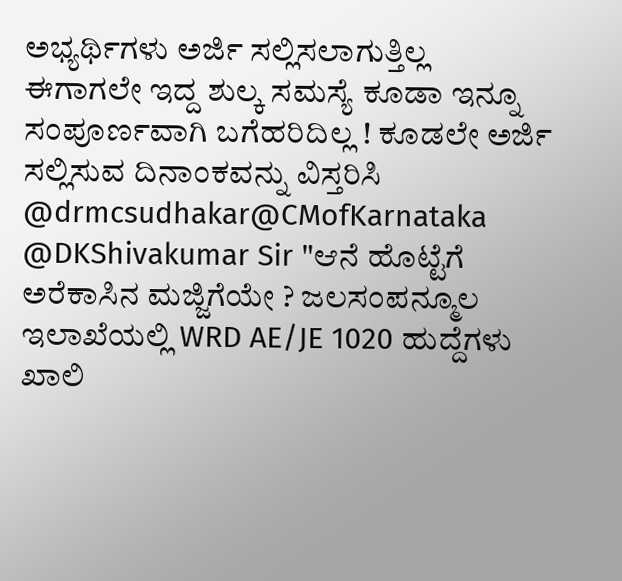ಅಭ್ಯರ್ಥಿಗಳು ಅರ್ಜಿ ಸಲ್ಲಿಸಲಾಗುತ್ತಿಲ್ಲ
ಈಗಾಗಲೇ ಇದ್ದ ಶುಲ್ಕ ಸಮಸ್ಯೆ ಕೂಡಾ ಇನ್ನೂ ಸಂಪೂರ್ಣವಾಗಿ ಬಗೆಹರಿದಿಲ್ಲ ! ಕೂಡಲೇ ಅರ್ಜಿ ಸಲ್ಲಿಸುವ ದಿನಾಂಕವನ್ನು ವಿಸ್ತರಿಸಿ @drmcsudhakar@CMofKarnataka
@DKShivakumar Sir "ಆನೆ ಹೊಟ್ಟೆಗೆ ಅರೆಕಾಸಿನ ಮಜ್ಜಿಗೆಯೇ ? ಜಲಸಂಪನ್ಮೂಲ ಇಲಾಖೆಯಲ್ಲಿ WRD AE/JE 1020 ಹುದ್ದೆಗಳು ಖಾಲಿ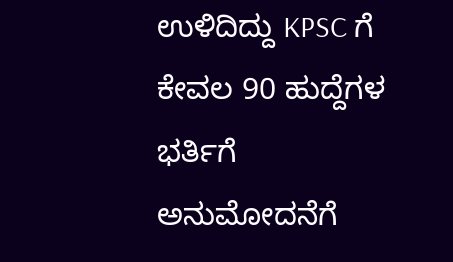ಉಳಿದಿದ್ದು KPSC ಗೆ ಕೇವಲ 90 ಹುದ್ದೆಗಳ ಭರ್ತಿಗೆ ಅನುಮೋದನೆಗೆ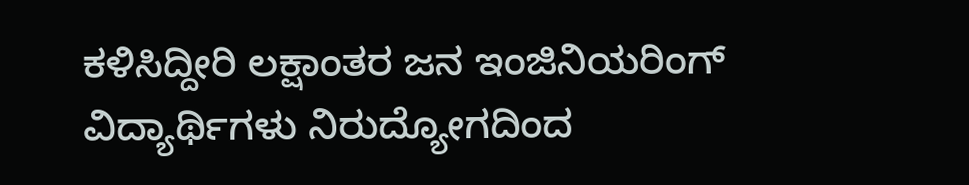ಕಳಿಸಿದ್ದೀರಿ ಲಕ್ಷಾಂತರ ಜನ ಇಂಜಿನಿಯರಿಂಗ್ ವಿದ್ಯಾರ್ಥಿಗಳು ನಿರುದ್ಯೋಗದಿಂದ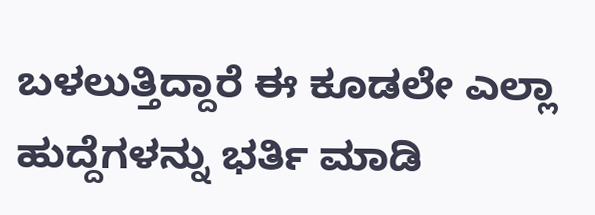ಬಳಲುತ್ತಿದ್ದಾರೆ ಈ ಕೂಡಲೇ ಎಲ್ಲಾ ಹುದ್ದೆಗಳನ್ನು ಭರ್ತಿ ಮಾಡಿ